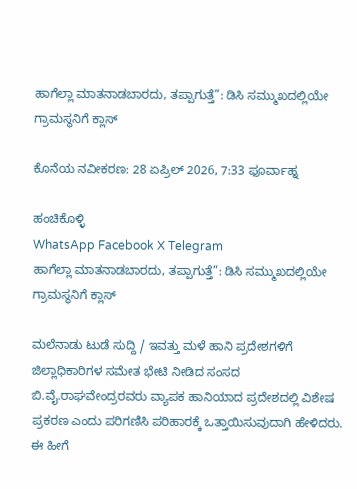ಹಾಗೆಲ್ಲಾ ಮಾತನಾಡಬಾರದು, ತಪ್ಪಾಗುತ್ತೆ”: ಡಿಸಿ ಸಮ್ಮುಖದಲ್ಲಿಯೇ ಗ್ರಾಮಸ್ಥನಿಗೆ ಕ್ಲಾಸ್

ಕೊನೆಯ ನವೀಕರಣ: 28 ಏಪ್ರಿಲ್ 2026, 7:33 ಫೂರ್ವಾಹ್ನ

ಹಂಚಿಕೊಳ್ಳಿ
WhatsApp Facebook X Telegram
ಹಾಗೆಲ್ಲಾ ಮಾತನಾಡಬಾರದು, ತಪ್ಪಾಗುತ್ತೆ”: ಡಿಸಿ ಸಮ್ಮುಖದಲ್ಲಿಯೇ ಗ್ರಾಮಸ್ಥನಿಗೆ ಕ್ಲಾಸ್

ಮಲೆನಾಡು ಟುಡೆ ಸುದ್ದಿ / ಇವತ್ತು ಮಳೆ ಹಾನಿ ಪ್ರದೇಶಗಳಿಗೆ ಜಿಲ್ಲಾಧಿಕಾರಿಗಳ ಸಮೇತ ಭೇಟಿ ನೀಡಿದ ಸಂಸದ ಬಿ.ವೈ.ರಾಘವೇಂದ್ರರವರು ವ್ಯಾಪಕ ಹಾನಿಯಾದ ಪ್ರದೇಶದಲ್ಲಿ ವಿಶೇಷ ಪ್ರಕರಣ ಎಂದು ಪರಿಗಣಿಸಿ ಪರಿಹಾರಕ್ಕೆ ಒತ್ತಾಯಿಸುವುದಾಗಿ ಹೇಳಿದರು. ಈ ಹೀಗೆ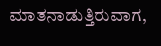ಮಾತನಾಡುತ್ತಿರುವಾಗ,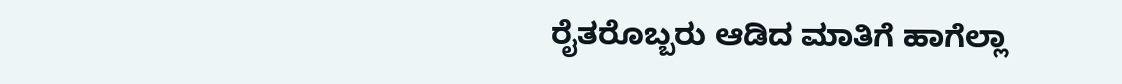ರೈತರೊಬ್ಬರು ಆಡಿದ ಮಾತಿಗೆ ಹಾಗೆಲ್ಲಾ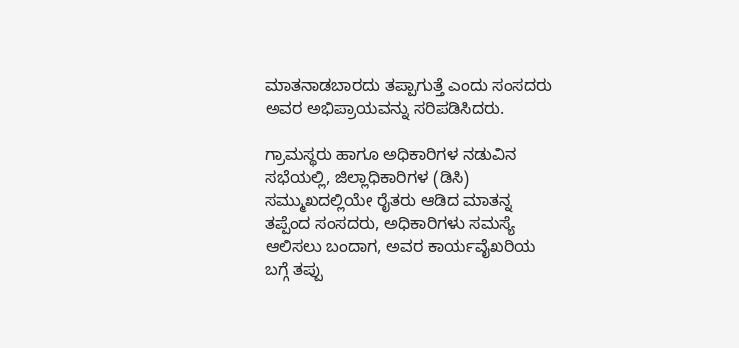ಮಾತನಾಡಬಾರದು ತಪ್ಪಾಗುತ್ತೆ ಎಂದು ಸಂಸದರು ಅವರ ಅಭಿಪ್ರಾಯವನ್ನು ಸರಿಪಡಿಸಿದರು.

ಗ್ರಾಮಸ್ಥರು ಹಾಗೂ ಅಧಿಕಾರಿಗಳ ನಡುವಿನ ಸಭೆಯಲ್ಲಿ, ಜಿಲ್ಲಾಧಿಕಾರಿಗಳ (ಡಿಸಿ) ಸಮ್ಮುಖದಲ್ಲಿಯೇ ರೈತರು ಆಡಿದ ಮಾತನ್ನ ತಪ್ಪೆಂದ ಸಂಸದರು, ಅಧಿಕಾರಿಗಳು ಸಮಸ್ಯೆ ಆಲಿಸಲು ಬಂದಾಗ, ಅವರ ಕಾರ್ಯವೈಖರಿಯ ಬಗ್ಗೆ ತಪ್ಪು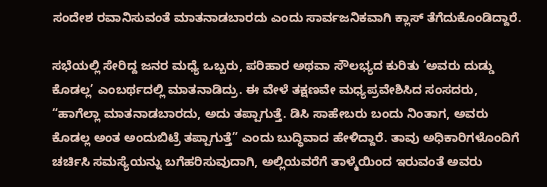ಸಂದೇಶ ರವಾನಿಸುವಂತೆ ಮಾತನಾಡಬಾರದು ಎಂದು ಸಾರ್ವಜನಿಕವಾಗಿ ಕ್ಲಾಸ್ ತೆಗೆದುಕೊಂಡಿದ್ದಾರೆ.

ಸಭೆಯಲ್ಲಿ ಸೇರಿದ್ದ ಜನರ ಮಧ್ಯೆ ಒಬ್ಬರು, ಪರಿಹಾರ ಅಥವಾ ಸೌಲಭ್ಯದ ಕುರಿತು ‘ಅವರು ದುಡ್ಡು ಕೊಡಲ್ಲ’ ಎಂಬರ್ಥದಲ್ಲಿ ಮಾತನಾಡಿದ್ರು. ಈ ವೇಳೆ ತಕ್ಷಣವೇ ಮಧ್ಯಪ್ರವೇಶಿಸಿದ ಸಂಸದರು, “ಹಾಗೆಲ್ಲಾ ಮಾತನಾಡಬಾರದು, ಅದು ತಪ್ಪಾಗುತ್ತೆ. ಡಿಸಿ ಸಾಹೇಬರು ಬಂದು ನಿಂತಾಗ, ಅವರು ಕೊಡಲ್ಲ ಅಂತ ಅಂದುಬಿಟ್ರೆ ತಪ್ಪಾಗುತ್ತೆ” ಎಂದು ಬುದ್ಧಿವಾದ ಹೇಳಿದ್ದಾರೆ. ತಾವು ಅಧಿಕಾರಿಗಳೊಂದಿಗೆ ಚರ್ಚಿಸಿ ಸಮಸ್ಯೆಯನ್ನು ಬಗೆಹರಿಸುವುದಾಗಿ, ಅಲ್ಲಿಯವರೆಗೆ ತಾಳ್ಮೆಯಿಂದ ಇರುವಂತೆ ಅವರು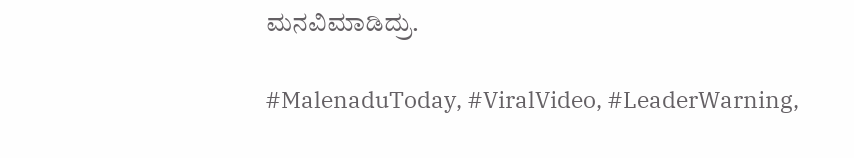ಮನವಿಮಾಡಿದ್ರು.

#MalenaduToday, #ViralVideo, #LeaderWarning,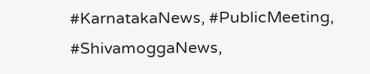#KarnatakaNews, #PublicMeeting, #ShivamoggaNews,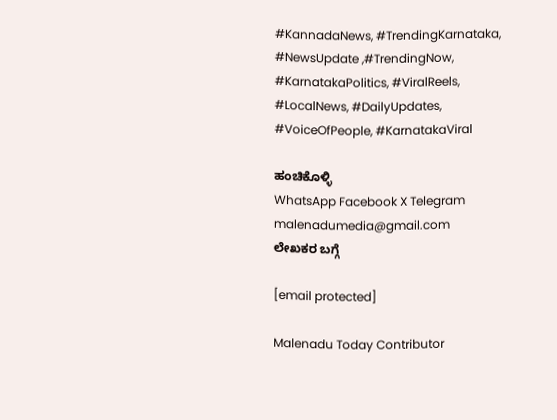#KannadaNews, #TrendingKarnataka, #NewsUpdate ,#TrendingNow, #KarnatakaPolitics, #ViralReels, #LocalNews, #DailyUpdates, #VoiceOfPeople, #KarnatakaViral

ಹಂಚಿಕೊಳ್ಳಿ
WhatsApp Facebook X Telegram
malenadumedia@gmail.com
ಲೇಖಕರ ಬಗ್ಗೆ

[email protected]

Malenadu Today Contributor